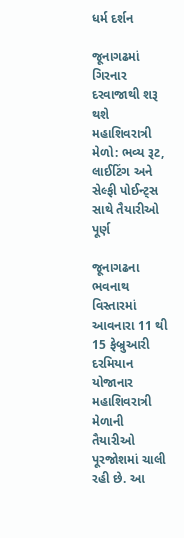ધર્મ દર્શન

જૂનાગઢમાં ગિરનાર દરવાજાથી શરૂ થશે મહાશિવરાત્રી મેળો: ભવ્ય રૂટ, લાઈટિંગ અને સેલ્ફી પોઈન્ટ્સ સાથે તૈયારીઓ પૂર્ણ

જૂનાગઢના ભવનાથ વિસ્તારમાં આવનારા 11 થી 15 ફેબ્રુઆરી દરમિયાન યોજાનાર મહાશિવરાત્રી મેળાની તૈયારીઓ પૂરજોશમાં ચાલી રહી છે. આ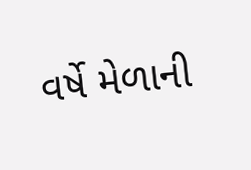વર્ષે મેળાની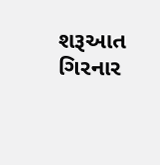શરૂઆત ગિરનાર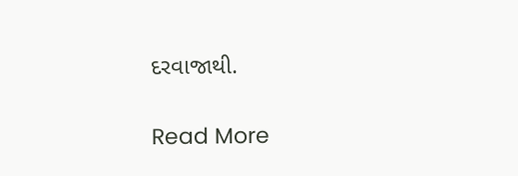દરવાજાથી.

Read More